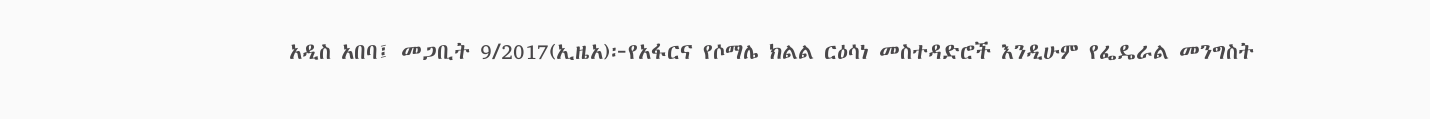አዲስ አበባ፤ መጋቢት 9/2017(ኢዜአ)፦የአፋርና የሶማሌ ክልል ርዕሳነ መስተዳድሮች እንዲሁም የፌዴራል መንግስት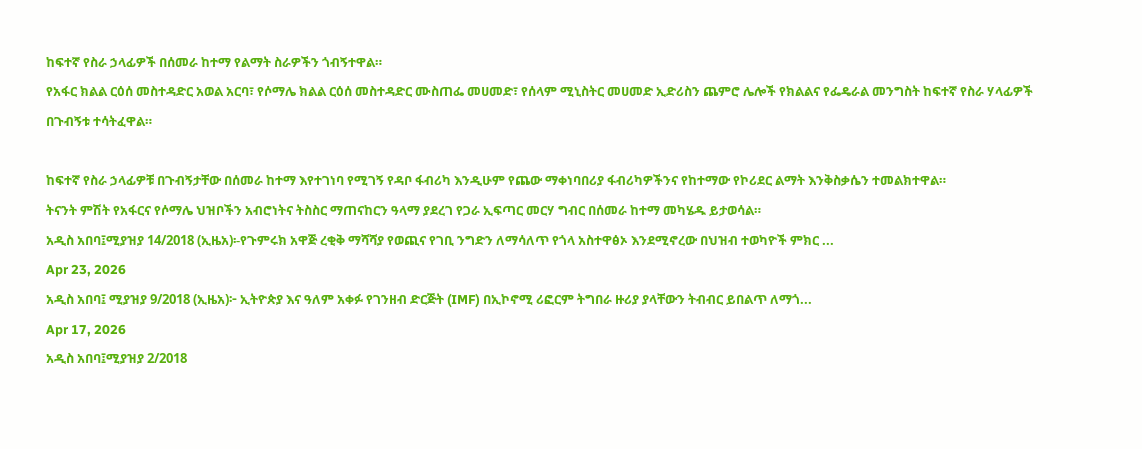ከፍተኛ የስራ ኃላፊዎች በሰመራ ከተማ የልማት ስራዎችን ጎብኝተዋል።
የአፋር ክልል ርዕሰ መስተዳድር አወል አርባ፣ የሶማሌ ክልል ርዕሰ መስተዳድር ሙስጠፌ መሀመድ፣ የሰላም ሚኒስትር መሀመድ ኢድሪስን ጨምሮ ሌሎች የክልልና የፌዴራል መንግስት ከፍተኛ የስራ ሃላፊዎች በጉብኝቱ ተሳትፈዋል።

ከፍተኛ የስራ ኃላፊዎቹ በጉብኝታቸው በሰመራ ከተማ እየተገነባ የሚገኝ የዳቦ ፋብሪካ እንዲሁም የጨው ማቀነባበሪያ ፋብሪካዎችንና የከተማው የኮሪደር ልማት እንቅስቃሴን ተመልክተዋል።
ትናንት ምሽት የአፋርና የሶማሌ ህዝቦችን አብሮነትና ትስስር ማጠናከርን ዓላማ ያደረገ የጋራ ኢፍጣር መርሃ ግብር በሰመራ ከተማ መካሄዱ ይታወሳል።
አዲስ አበባ፤ሚያዝያ 14/2018 (ኢዜአ)፡-የጉምሩክ አዋጅ ረቂቅ ማሻሻያ የወጪና የገቢ ንግድን ለማሳለጥ የጎላ አስተዋፅኦ እንደሚኖረው በህዝብ ተወካዮች ምክር ...
Apr 23, 2026
አዲስ አበባ፤ ሚያዝያ 9/2018 (ኢዜአ)፦ ኢትዮጵያ እና ዓለም አቀፉ የገንዘብ ድርጅት (IMF) በኢኮኖሚ ሪፎርም ትግበራ ዙሪያ ያላቸውን ትብብር ይበልጥ ለማጎ...
Apr 17, 2026
አዲስ አበባ፤ሚያዝያ 2/2018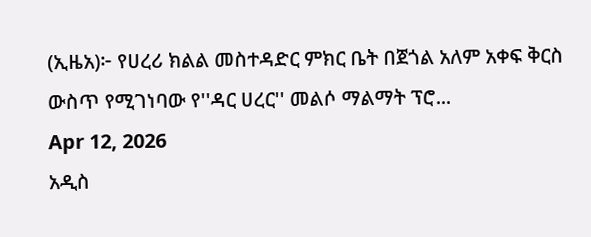(ኢዜአ)፦ የሀረሪ ክልል መስተዳድር ምክር ቤት በጀጎል አለም አቀፍ ቅርስ ውስጥ የሚገነባው የ''ዳር ሀረር'' መልሶ ማልማት ፕሮ...
Apr 12, 2026
አዲስ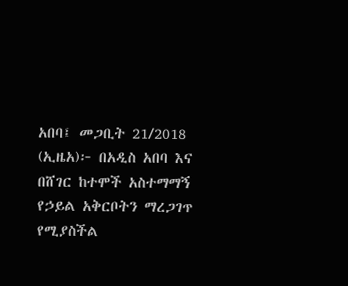አበባ፤ መጋቢት 21/2018 (ኢዜአ)፦ በአዲስ አበባ እና በሸገር ከተሞች አስተማማኝ የኃይል አቅርቦትን ማረጋገጥ የሚያስችል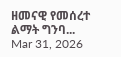ዘመናዊ የመሰረተ ልማት ግንባ...
Mar 31, 2026